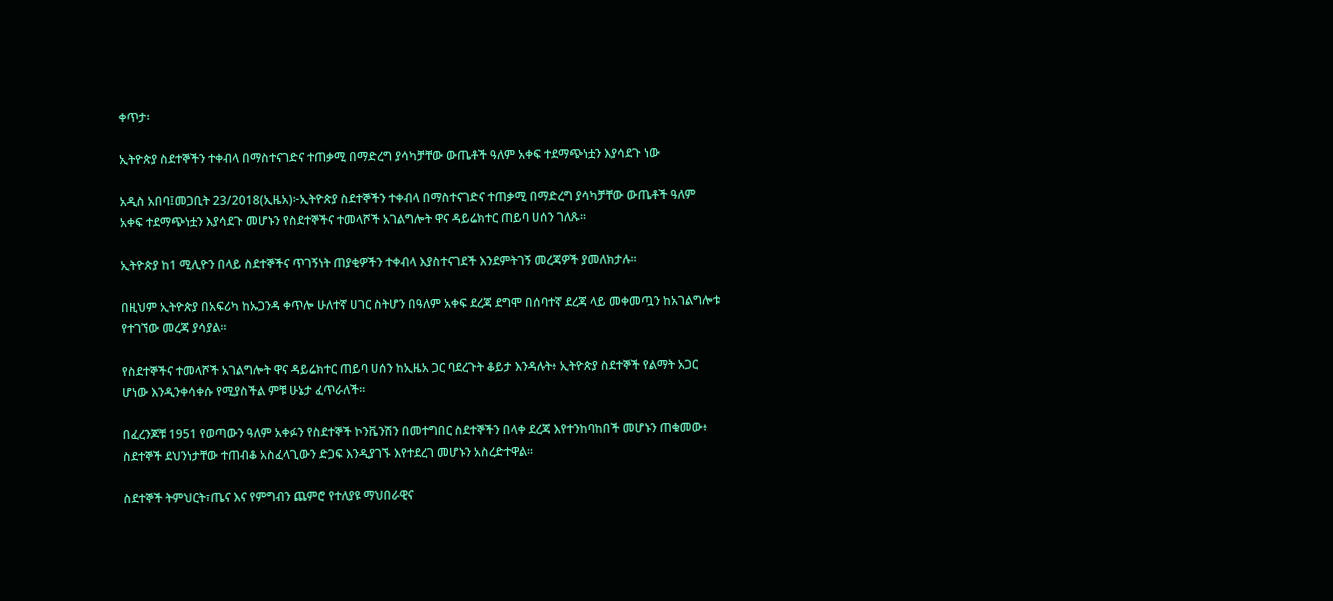ቀጥታ፡

ኢትዮጵያ ስደተኞችን ተቀብላ በማስተናገድና ተጠቃሚ በማድረግ ያሳካቻቸው ውጤቶች ዓለም አቀፍ ተደማጭነቷን እያሳደጉ ነው

አዲስ አበባ፤መጋቢት 23/2018(ኢዜአ)፦ኢትዮጵያ ስደተኞችን ተቀብላ በማስተናገድና ተጠቃሚ በማድረግ ያሳካቻቸው ውጤቶች ዓለም አቀፍ ተደማጭነቷን እያሳደጉ መሆኑን የስደተኞችና ተመላሾች አገልግሎት ዋና ዳይሬክተር ጠይባ ሀሰን ገለጹ።

ኢትዮጵያ ከ1 ሚሊዮን በላይ ስደተኞችና ጥገኝነት ጠያቂዎችን ተቀብላ እያስተናገደች እንደምትገኝ መረጃዎች ያመለክታሉ።

በዚህም ኢትዮጵያ በአፍሪካ ከኡጋንዳ ቀጥሎ ሁለተኛ ሀገር ስትሆን በዓለም አቀፍ ደረጃ ደግሞ በሰባተኛ ደረጃ ላይ መቀመጧን ከአገልግሎቱ የተገኘው መረጃ ያሳያል።

የስደተኞችና ተመላሾች አገልግሎት ዋና ዳይሬክተር ጠይባ ሀሰን ከኢዜአ ጋር ባደረጉት ቆይታ እንዳሉት፥ ኢትዮጵያ ስደተኞች የልማት አጋር ሆነው እንዲንቀሳቀሱ የሚያስችል ምቹ ሁኔታ ፈጥራለች።

በፈረንጆቹ 1951 የወጣውን ዓለም አቀፉን የስደተኞች ኮንቬንሽን በመተግበር ስደተኞችን በላቀ ደረጃ እየተንከባከበች መሆኑን ጠቁመው፥ ስደተኞች ደህንነታቸው ተጠብቆ አስፈላጊውን ድጋፍ እንዲያገኙ እየተደረገ መሆኑን አስረድተዋል።

ስደተኞች ትምህርት፣ጤና እና የምግብን ጨምሮ የተለያዩ ማህበራዊና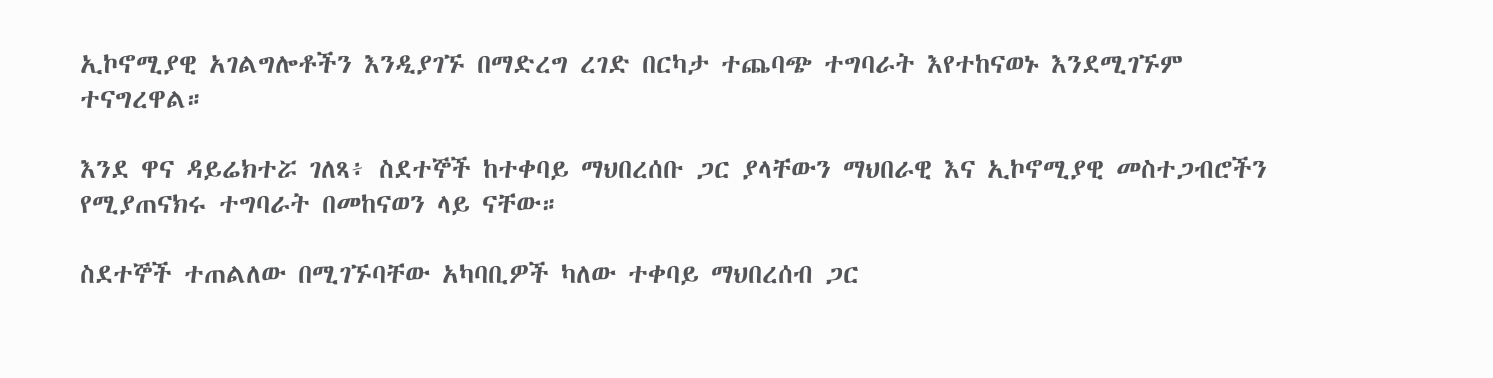ኢኮኖሚያዊ አገልግሎቶችን እንዲያገኙ በማድረግ ረገድ በርካታ ተጨባጭ ተግባራት እየተከናወኑ እንደሚገኙም ተናግረዋል።

እንደ ዋና ዳይሬክተሯ ገለጻ፥ ስደተኞች ከተቀባይ ማህበረሰቡ ጋር ያላቸውን ማህበራዊ እና ኢኮኖሚያዊ መስተጋብሮችን የሚያጠናክሩ ተግባራት በመከናወን ላይ ናቸው።

ስደተኞች ተጠልለው በሚገኙባቸው አካባቢዎች ካለው ተቀባይ ማህበረሰብ ጋር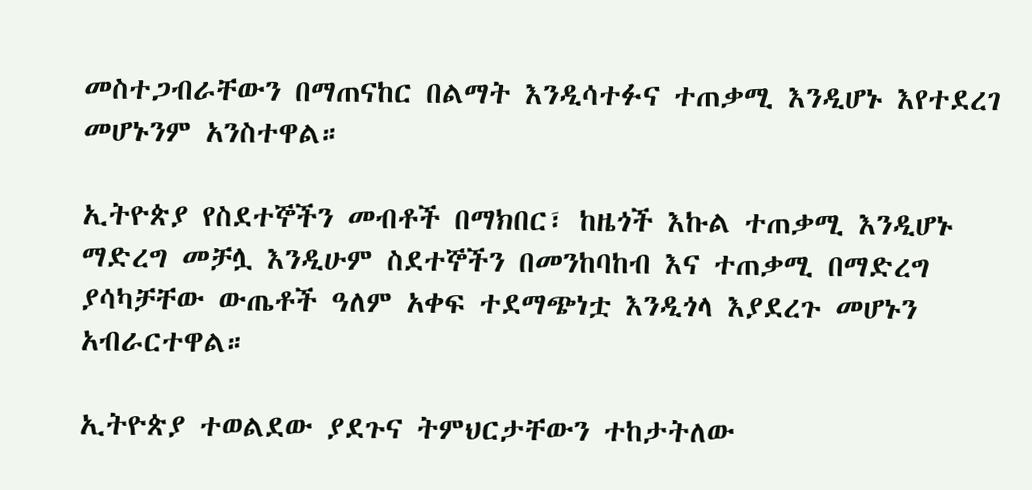መስተጋብራቸውን በማጠናከር በልማት እንዲሳተፉና ተጠቃሚ እንዲሆኑ እየተደረገ መሆኑንም አንስተዋል።

ኢትዮጵያ የስደተኞችን መብቶች በማክበር፣ ከዜጎች እኩል ተጠቃሚ እንዲሆኑ ማድረግ መቻሏ እንዲሁም ስደተኞችን በመንከባከብ እና ተጠቃሚ በማድረግ ያሳካቻቸው ውጤቶች ዓለም አቀፍ ተደማጭነቷ እንዲጎላ እያደረጉ መሆኑን አብራርተዋል።

ኢትዮጵያ ተወልደው ያደጉና ትምህርታቸውን ተከታትለው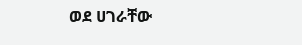ወደ ሀገራቸው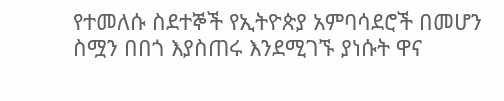የተመለሱ ስደተኞች የኢትዮጵያ አምባሳደሮች በመሆን ስሟን በበጎ እያስጠሩ እንደሚገኙ ያነሱት ዋና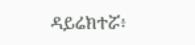ዳይሬክተሯ፥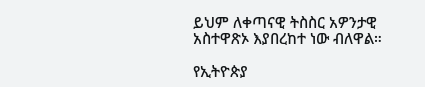ይህም ለቀጣናዊ ትስስር አዎንታዊ አስተዋጽኦ እያበረከተ ነው ብለዋል።

የኢትዮጵያ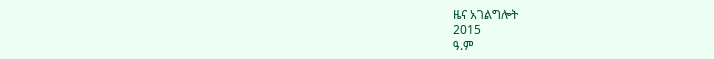ዜና አገልግሎት
2015
ዓ.ም